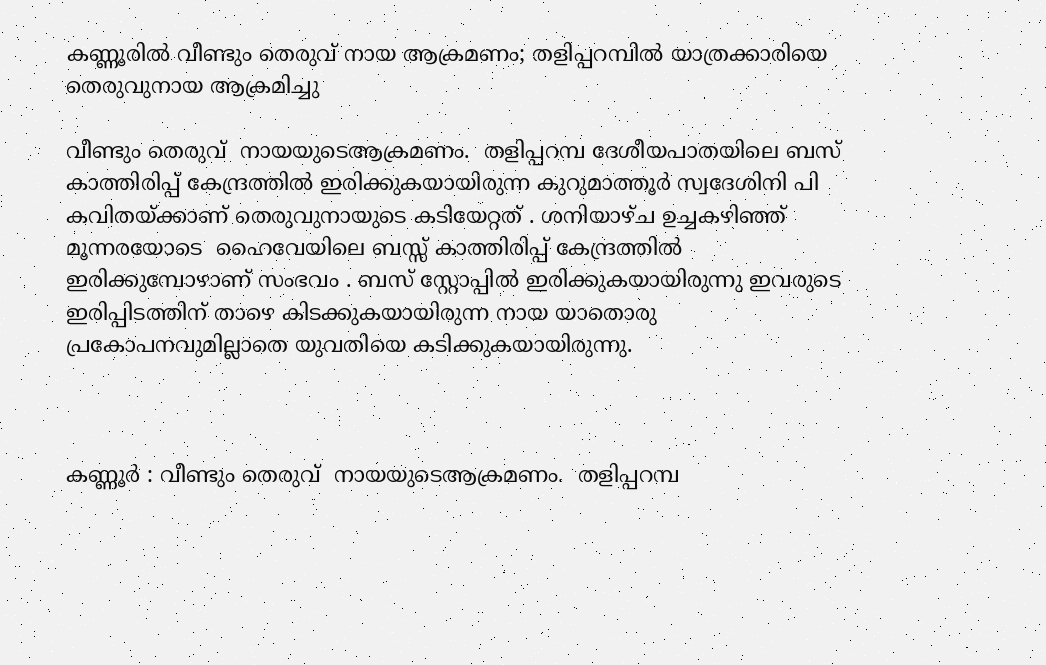കണ്ണൂരിൽ വീണ്ടും തെരുവ് നായ ആക്രമണം; തളിപ്പറമ്പിൽ യാത്രക്കാരിയെ തെരുവുനായ ആക്രമിച്ചു

വീണ്ടും തെരുവ്  നായയുടെആക്രമണം.  തളിപ്പറമ്പ ദേശീയപാതയിലെ ബസ് കാത്തിരിപ്പ് കേന്ദ്രത്തിൽ ഇരിക്കുകയായിരുന്ന കുറുമാത്തൂർ സ്വദേശിനി പി കവിതയ്ക്കാണ് തെരുവുനായുടെ കടിയേറ്റത് . ശനിയാഴ്ച ഉച്ചകഴിഞ്ഞ് മൂന്നരയോടെ  ഹൈവേയിലെ ബസ്സ് കാത്തിരിപ്പ് കേന്ദ്രത്തിൽ ഇരിക്കുമ്പോഴാണ് സംഭവം . ബസ് സ്റ്റോപ്പിൽ ഇരിക്കുകയായിരുന്നു ഇവരുടെ ഇരിപ്പിടത്തിന് താഴെ കിടക്കുകയായിരുന്ന നായ യാതൊരു പ്രകോപനവുമില്ലാതെ യുവതിയെ കടിക്കുകയായിരുന്നു.



കണ്ണൂർ : വീണ്ടും തെരുവ്  നായയുടെആക്രമണം.  തളിപ്പറമ്പ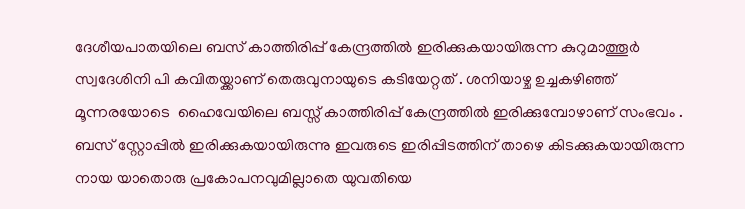ദേശീയപാതയിലെ ബസ് കാത്തിരിപ്പ് കേന്ദ്രത്തിൽ ഇരിക്കുകയായിരുന്ന കുറുമാത്തൂർ സ്വദേശിനി പി കവിതയ്ക്കാണ് തെരുവുനായുടെ കടിയേറ്റത് . ശനിയാഴ്ച ഉച്ചകഴിഞ്ഞ് മൂന്നരയോടെ  ഹൈവേയിലെ ബസ്സ് കാത്തിരിപ്പ് കേന്ദ്രത്തിൽ ഇരിക്കുമ്പോഴാണ് സംഭവം . ബസ് സ്റ്റോപ്പിൽ ഇരിക്കുകയായിരുന്നു ഇവരുടെ ഇരിപ്പിടത്തിന് താഴെ കിടക്കുകയായിരുന്ന നായ യാതൊരു പ്രകോപനവുമില്ലാതെ യുവതിയെ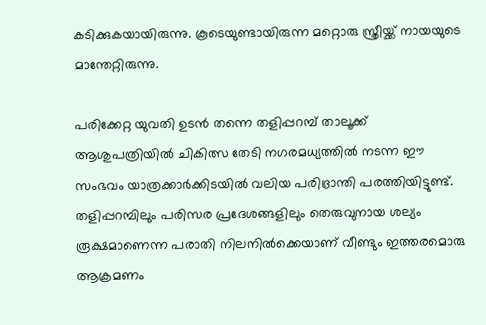കടിക്കുകയായിരുന്നു. കൂടെയുണ്ടായിരുന്ന മറ്റൊരു സ്ത്രീയ്ക്ക് നായയുടെ മാന്തേറ്റിരുന്നു.

പരിക്കേറ്റ യുവതി ഉടൻ തന്നെ തളിപ്പറമ്പ് താലൂക്ക് ആശുപത്രിയിൽ ചികിത്സ തേടി നഗരമധ്യത്തിൽ നടന്ന ഈ സംഭവം യാത്രക്കാർക്കിടയിൽ വലിയ പരിഭ്രാന്തി പരത്തിയിട്ടുണ്ട്. തളിപ്പറമ്പിലും പരിസര പ്രദേശങ്ങളിലും തെരുവുനായ ശല്യം രൂക്ഷമാണെന്ന പരാതി നിലനിൽക്കെയാണ് വീണ്ടും ഇത്തരമൊരു ആക്രമണം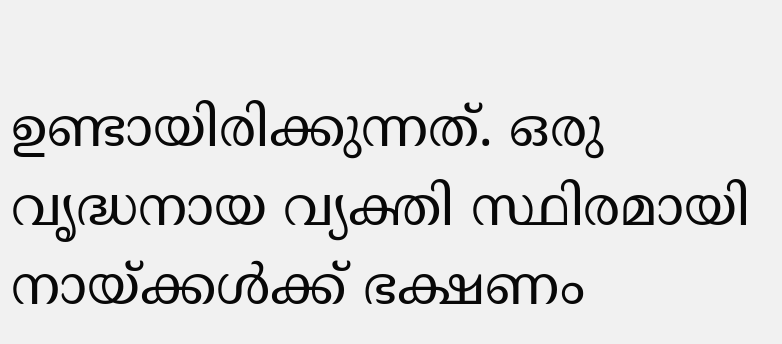ഉണ്ടായിരിക്കുന്നത്. ഒരു വൃദ്ധനായ വ്യക്തി സ്ഥിരമായി നായ്ക്കൾക്ക് ഭക്ഷണം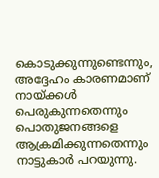കൊടുക്കുന്നുണ്ടെന്നും, അദ്ദേഹം കാരണമാണ് നായ്ക്കൾ പെരുകുന്നതെന്നും പൊതുജനങ്ങളെ ആക്രമിക്കുന്നതെന്നും നാട്ടുകാർ പറയുന്നു.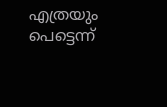എത്രയും പെട്ടെന്ന്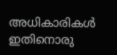അധികാരികൾ ഇതിനൊരു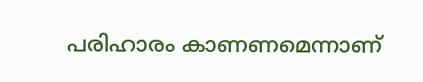പരിഹാരം കാണണമെന്നാണ്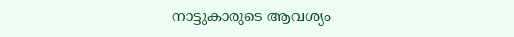നാട്ടുകാരുടെ ആവശ്യം